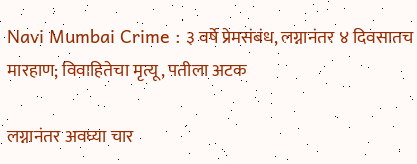Navi Mumbai Crime : ३ वर्षे प्रेमसंबंध, लग्नानंतर ४ दिवसातच मारहाण; विवाहितेचा मृत्यू, पतीला अटक

लग्नानंतर अवघ्या चार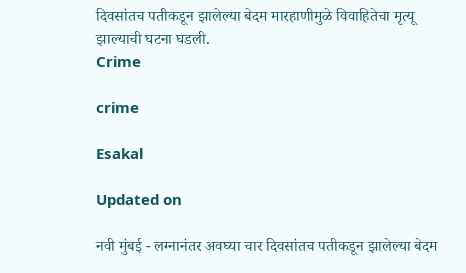दिवसांतच पतीकडून झालेल्या बेदम मारहाणीमुळे विवाहितेचा मृत्यू झाल्याची घटना घडली.
Crime

crime

Esakal

Updated on

नवी मुंबई - लग्नानंतर अवघ्या चार दिवसांतच पतीकडून झालेल्या बेदम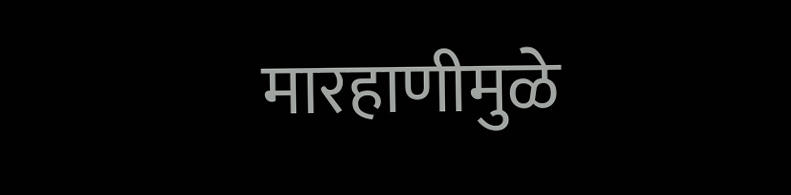मारहाणीमुळे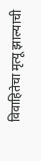विवाहितेचा मृत्यू झाल्याची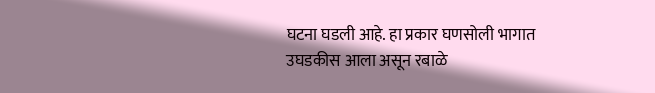घटना घडली आहे. हा प्रकार घणसोली भागात उघडकीस आला असून रबाळे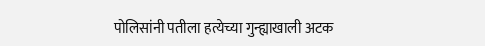पोलिसांनी पतीला हत्येच्या गुन्ह्याखाली अटक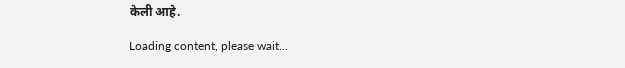केली आहे.

Loading content, please wait...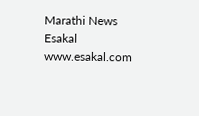Marathi News Esakal
www.esakal.com